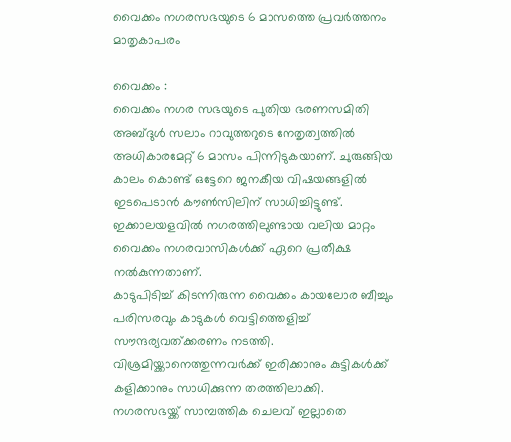വൈക്കം നഗരസഭയുടെ 6 മാസത്തെ പ്രവർത്തനം മാതൃകാപരം

വൈക്കം :
വൈക്കം നഗര സഭയുടെ പുതിയ ഭരണസമിതി അബ്‌ദുൾ സലാം റാവുത്തറുടെ നേതൃത്വത്തിൽ അധികാരമേറ്റ് 6 മാസം പിന്നിടുകയാണ്. ചുരുങ്ങിയ കാലം കൊണ്ട് ഒട്ടേറെ ജനകീയ വിഷയങ്ങളിൽ ഇടപെടാൻ കൗൺസിലിന് സാധിച്ചിട്ടുണ്ട്.
ഇക്കാലയളവിൽ നഗരത്തിലുണ്ടായ വലിയ മാറ്റം വൈക്കം നഗരവാസികൾക്ക് ഏറെ പ്രതീക്ഷ നൽകുന്നതാണ്.
കാടുപിടിച്ച് കിടന്നിരുന്ന വൈക്കം കായലോര ബീച്ചും പരിസരവും കാടുകൾ വെട്ടിത്തെളിച്ച് സൗന്ദര്യവത്ക്കരണം നടത്തി.
വിശ്രമിയ്ക്കാനെത്തുന്നവർക്ക് ഇരിക്കാനും കുട്ടികൾക്ക് കളിക്കാനും സാധിക്കുന്ന തരത്തിലാക്കി.
നഗരസഭയ്ക്ക് സാമ്പത്തിക ചെലവ് ഇല്ലാതെ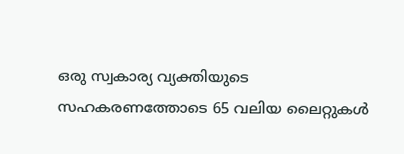ഒരു സ്വകാര്യ വ്യക്തിയുടെ സഹകരണത്തോടെ 65 വലിയ ലൈറ്റുകൾ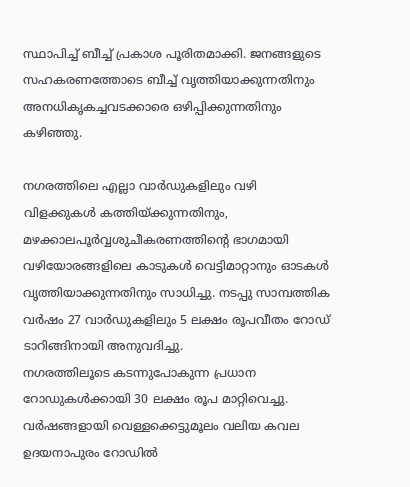സ്ഥാപിച്ച് ബീച്ച് പ്രകാശ പൂരിതമാക്കി. ജനങ്ങളുടെ സഹകരണത്തോടെ ബീച്ച് വൃത്തിയാക്കുന്നതിനും അനധികൃകച്ചവടക്കാരെ ഒഴിപ്പിക്കുന്നതിനും കഴിഞ്ഞു.

നഗരത്തിലെ എല്ലാ വാർഡുകളിലും വഴി വിളക്കുകൾ കത്തിയ്ക്കുന്നതിനും, മഴക്കാലപൂർവ്വശുചീകരണത്തിൻ്റെ ഭാഗമായി വഴിയോരങ്ങളിലെ കാടുകൾ വെട്ടിമാറ്റാനും ഓടകൾ വൃത്തിയാക്കുന്നതിനും സാധിച്ചു. നടപ്പു സാമ്പത്തിക വർഷം 27 വാർഡുകളിലും 5 ലക്ഷം രൂപവീതം റോഡ് ടാറിങ്ങിനായി അനുവദിച്ചു.
നഗരത്തിലൂടെ കടന്നുപോകുന്ന പ്രധാന റോഡുകൾക്കായി 30 ലക്ഷം രൂപ മാറ്റിവെച്ചു.
വർഷങ്ങളായി വെള്ളക്കെട്ടുമൂലം വലിയ കവല ഉദയനാപുരം റോഡിൽ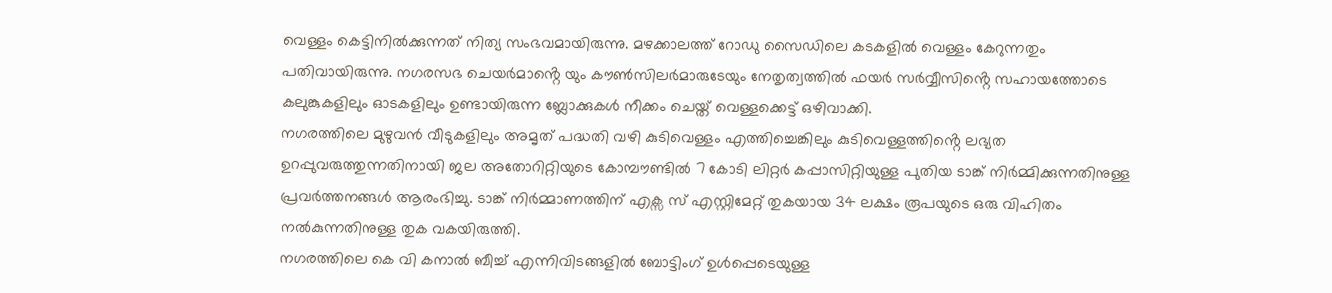വെള്ളം കെട്ടിനിൽക്കുന്നത് നിത്യ സംഭവമായിരുന്നു. മഴക്കാലത്ത് റോഡു സൈഡിലെ കടകളിൽ വെള്ളം കേറുന്നതും പതിവായിരുന്നു. നഗരസഭ ചെയർമാൻ്റെ യും കൗൺസിലർമാരുടേയും നേതൃത്വത്തിൽ ഫയർ സർവ്വീസിൻ്റെ സഹായത്തോടെ കലുങ്കുകളിലും ഓടകളിലും ഉണ്ടായിരുന്ന ബ്ലോക്കുകൾ നീക്കം ചെയ്ത് വെള്ളക്കെട്ട് ഒഴിവാക്കി.
നഗരത്തിലെ മുഴുവൻ വീടുകളിലും അമൃത് പദ്ധതി വഴി കുടിവെള്ളം എത്തിച്ചെങ്കിലും കുടിവെള്ളത്തിൻ്റെ ലഭ്യത ഉറപ്പുവരുത്തുന്നതിനായി ജല അതോറിറ്റിയുടെ കോമ്പൗണ്ടിൽ 7 കോടി ലിറ്റർ കപ്പാസിറ്റിയുള്ള പുതിയ ടാങ്ക് നിർമ്മിക്കുന്നതിനുള്ള പ്രവർത്തനങ്ങൾ ആരംഭിച്ചു. ടാങ്ക് നിർമ്മാണത്തിന് എക്സ സ് എസ്റ്റിമേറ്റ് തുകയായ 34 ലക്ഷം രൂപയുടെ ഒരു വിഹിതം നൽകുന്നതിനുള്ള തുക വകയിരുത്തി.
നഗരത്തിലെ കെ വി കനാൽ ബീച്ച് എന്നിവിടങ്ങളിൽ ബോട്ടിംഗ് ഉൾപ്പെടെയുള്ള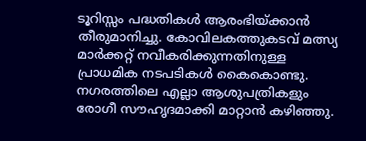ടൂറിസ്സം പദ്ധതികൾ ആരംഭിയ്ക്കാൻ തീരുമാനിച്ചു. കോവിലകത്തുകടവ് മത്സ്യ മാർക്കറ്റ് നവീകരിക്കുന്നതിനുള്ള പ്രാധമിക നടപടികൾ കൈകൊണ്ടു. നഗരത്തിലെ എല്ലാ ആശുപത്രികളും രോഗീ സൗഹൃദമാക്കി മാറ്റാൻ കഴിഞ്ഞു.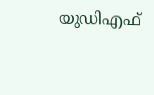യുഡിഎഫ്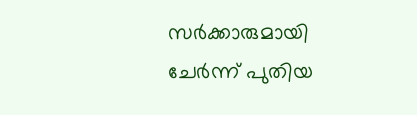സർക്കാരുമായി ചേർന്ന് പുതിയ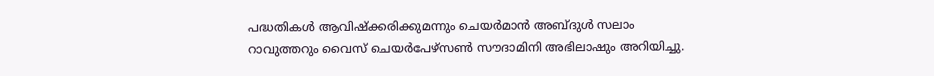പദ്ധതികൾ ആവിഷ്ക്കരിക്കുമന്നും ചെയർമാൻ അബ്ദുൾ സലാം റാവുത്തറും വൈസ് ചെയർപേഴ്സൺ സൗദാമിനി അഭിലാഷും അറിയിച്ചു.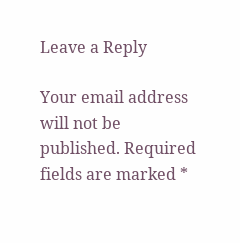Leave a Reply

Your email address will not be published. Required fields are marked *